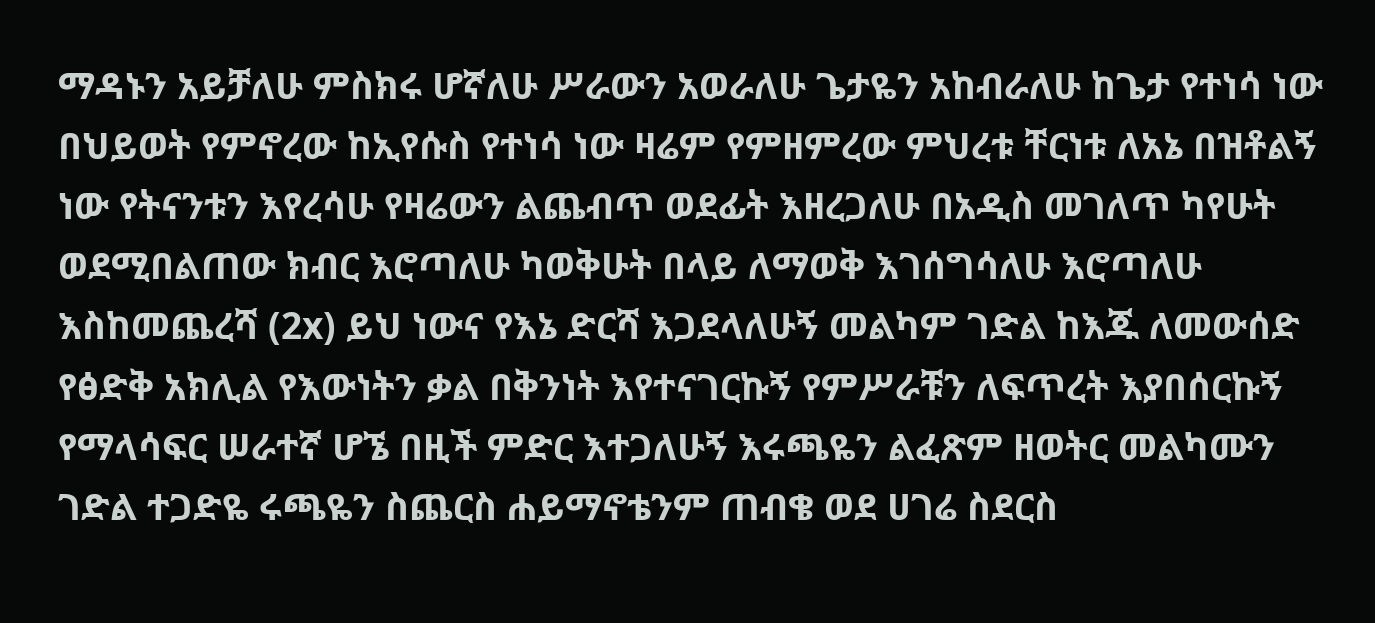ማዳኑን አይቻለሁ ምስክሩ ሆኛለሁ ሥራውን አወራለሁ ጌታዬን አከብራለሁ ከጌታ የተነሳ ነው በህይወት የምኖረው ከኢየሱስ የተነሳ ነው ዛሬም የምዘምረው ምህረቱ ቸርነቱ ለአኔ በዝቶልኝ ነው የትናንቱን እየረሳሁ የዛሬውን ልጨብጥ ወደፊት እዘረጋለሁ በአዲስ መገለጥ ካየሁት ወደሚበልጠው ክብር እሮጣለሁ ካወቅሁት በላይ ለማወቅ እገሰግሳለሁ እሮጣለሁ እስከመጨረሻ (2x) ይህ ነውና የእኔ ድርሻ እጋደላለሁኝ መልካም ገድል ከእጁ ለመውሰድ የፅድቅ አክሊል የእውነትን ቃል በቅንነት እየተናገርኩኝ የምሥራቹን ለፍጥረት እያበሰርኩኝ የማላሳፍር ሠራተኛ ሆኜ በዚች ምድር እተጋለሁኝ እሩጫዬን ልፈጽም ዘወትር መልካሙን ገድል ተጋድዬ ሩጫዬን ስጨርስ ሐይማኖቴንም ጠብቄ ወደ ሀገሬ ስደርስ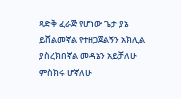ጻድቅ ፈራጅ የሆነው ጌታ ያኔ ይሸልመኛል የተዘጋጀልኝን አክሊል ያስረክበኛል መዳኔን አይቻለሁ ምስክሩ ሆኛለሁ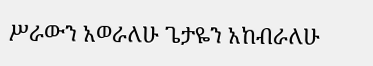ሥራውን አወራለሁ ጌታዬን አከብራለሁ